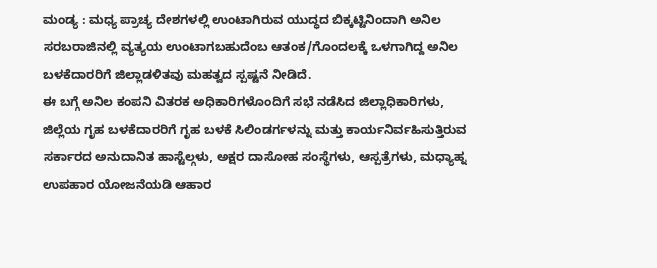ಮಂಡ್ಯ : ಮಧ್ಯ ಪ್ರಾಚ್ಯ ದೇಶಗಳಲ್ಲಿ ಉಂಟಾಗಿರುವ ಯುದ್ಧದ ಬಿಕ್ಕಟ್ಟಿನಿಂದಾಗಿ ಅನಿಲ ಸರಬರಾಜಿನಲ್ಲಿ ವ್ಯತ್ಯಯ ಉಂಟಾಗಬಹುದೆಂಬ ಆತಂಕ/ಗೊಂದಲಕ್ಕೆ ಒಳಗಾಗಿದ್ದ ಅನಿಲ ಬಳಕೆದಾರರಿಗೆ ಜಿಲ್ಲಾಡಳಿತವು ಮಹತ್ವದ ಸ್ಪಷ್ಟನೆ ನೀಡಿದೆ.
ಈ ಬಗ್ಗೆ ಅನಿಲ ಕಂಪನಿ ವಿತರಕ ಅಧಿಕಾರಿಗಳೊಂದಿಗೆ ಸಭೆ ನಡೆಸಿದ ಜಿಲ್ಲಾಧಿಕಾರಿಗಳು, ಜಿಲ್ಲೆಯ ಗೃಹ ಬಳಕೆದಾರರಿಗೆ ಗೃಹ ಬಳಕೆ ಸಿಲಿಂಡರ್ಗಳನ್ನು ಮತ್ತು ಕಾರ್ಯನಿರ್ವಹಿಸುತ್ತಿರುವ ಸರ್ಕಾರದ ಅನುದಾನಿತ ಹಾಸ್ಟೆಲ್ಗಳು, ಅಕ್ಷರ ದಾಸೋಹ ಸಂಸ್ಥೆಗಳು, ಆಸ್ಪತ್ರೆಗಳು, ಮಧ್ಯಾಹ್ನ ಉಪಹಾರ ಯೋಜನೆಯಡಿ ಆಹಾರ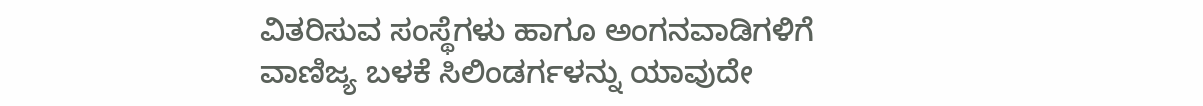ವಿತರಿಸುವ ಸಂಸ್ಥೆಗಳು ಹಾಗೂ ಅಂಗನವಾಡಿಗಳಿಗೆ ವಾಣಿಜ್ಯ ಬಳಕೆ ಸಿಲಿಂಡರ್ಗಳನ್ನು ಯಾವುದೇ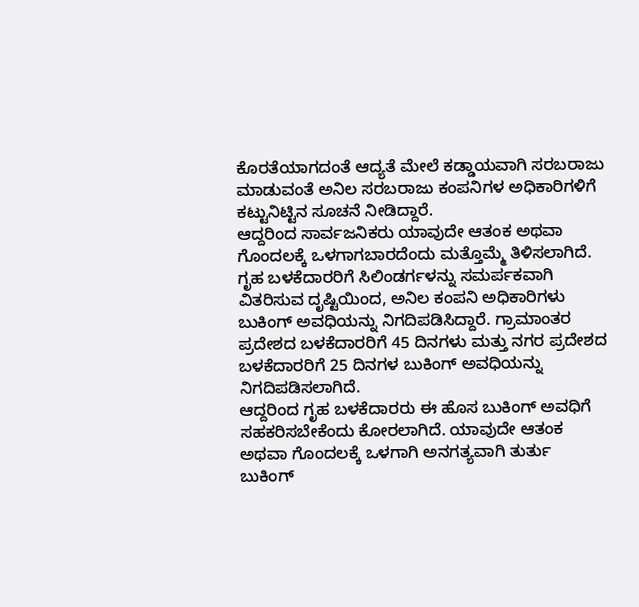ಕೊರತೆಯಾಗದಂತೆ ಆದ್ಯತೆ ಮೇಲೆ ಕಡ್ಡಾಯವಾಗಿ ಸರಬರಾಜು ಮಾಡುವಂತೆ ಅನಿಲ ಸರಬರಾಜು ಕಂಪನಿಗಳ ಅಧಿಕಾರಿಗಳಿಗೆ ಕಟ್ಟುನಿಟ್ಟಿನ ಸೂಚನೆ ನೀಡಿದ್ದಾರೆ.
ಆದ್ದರಿಂದ ಸಾರ್ವಜನಿಕರು ಯಾವುದೇ ಆತಂಕ ಅಥವಾ ಗೊಂದಲಕ್ಕೆ ಒಳಗಾಗಬಾರದೆಂದು ಮತ್ತೊಮ್ಮೆ ತಿಳಿಸಲಾಗಿದೆ.
ಗೃಹ ಬಳಕೆದಾರರಿಗೆ ಸಿಲಿಂಡರ್ಗಳನ್ನು ಸಮರ್ಪಕವಾಗಿ ವಿತರಿಸುವ ದೃಷ್ಟಿಯಿಂದ, ಅನಿಲ ಕಂಪನಿ ಅಧಿಕಾರಿಗಳು ಬುಕಿಂಗ್ ಅವಧಿಯನ್ನು ನಿಗದಿಪಡಿಸಿದ್ದಾರೆ. ಗ್ರಾಮಾಂತರ ಪ್ರದೇಶದ ಬಳಕೆದಾರರಿಗೆ 45 ದಿನಗಳು ಮತ್ತು ನಗರ ಪ್ರದೇಶದ ಬಳಕೆದಾರರಿಗೆ 25 ದಿನಗಳ ಬುಕಿಂಗ್ ಅವಧಿಯನ್ನು ನಿಗದಿಪಡಿಸಲಾಗಿದೆ.
ಆದ್ದರಿಂದ ಗೃಹ ಬಳಕೆದಾರರು ಈ ಹೊಸ ಬುಕಿಂಗ್ ಅವಧಿಗೆ ಸಹಕರಿಸಬೇಕೆಂದು ಕೋರಲಾಗಿದೆ. ಯಾವುದೇ ಆತಂಕ ಅಥವಾ ಗೊಂದಲಕ್ಕೆ ಒಳಗಾಗಿ ಅನಗತ್ಯವಾಗಿ ತುರ್ತು ಬುಕಿಂಗ್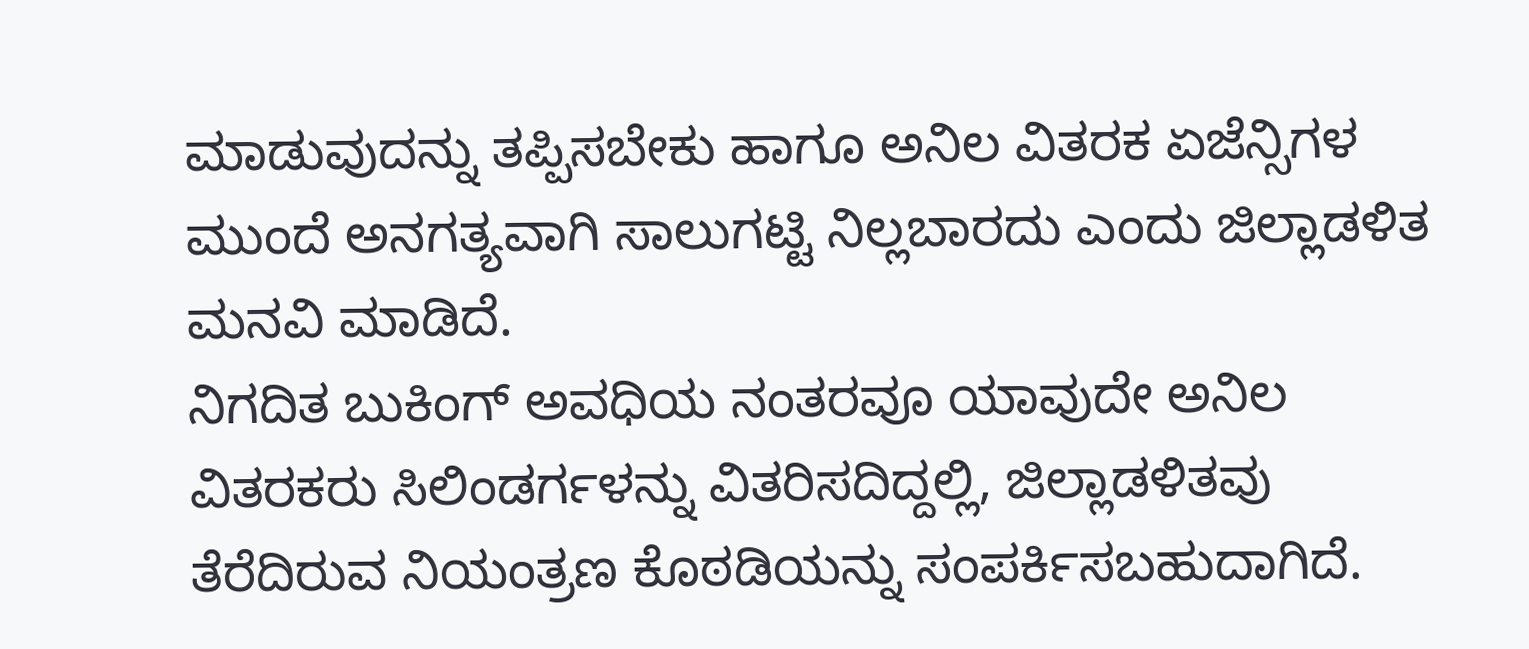ಮಾಡುವುದನ್ನು ತಪ್ಪಿಸಬೇಕು ಹಾಗೂ ಅನಿಲ ವಿತರಕ ಏಜೆನ್ಸಿಗಳ ಮುಂದೆ ಅನಗತ್ಯವಾಗಿ ಸಾಲುಗಟ್ಟಿ ನಿಲ್ಲಬಾರದು ಎಂದು ಜಿಲ್ಲಾಡಳಿತ ಮನವಿ ಮಾಡಿದೆ.
ನಿಗದಿತ ಬುಕಿಂಗ್ ಅವಧಿಯ ನಂತರವೂ ಯಾವುದೇ ಅನಿಲ ವಿತರಕರು ಸಿಲಿಂಡರ್ಗಳನ್ನು ವಿತರಿಸದಿದ್ದಲ್ಲಿ, ಜಿಲ್ಲಾಡಳಿತವು ತೆರೆದಿರುವ ನಿಯಂತ್ರಣ ಕೊಠಡಿಯನ್ನು ಸಂಪರ್ಕಿಸಬಹುದಾಗಿದೆ.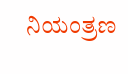ನಿಯಂತ್ರಣ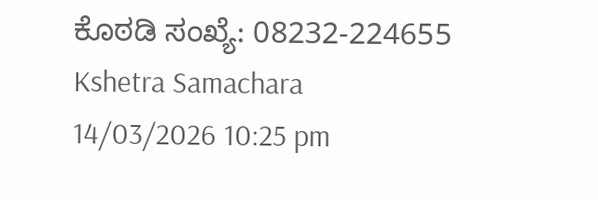ಕೊಠಡಿ ಸಂಖ್ಯೆ: 08232-224655
Kshetra Samachara
14/03/2026 10:25 pm